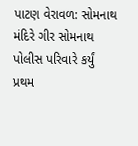પાટણ વેરાવળ: સોમનાથ મંદિરે ગીર સોમનાથ પોલીસ પરિવારે કર્યું પ્રથમ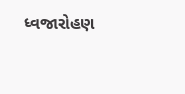ધ્વજારોહણ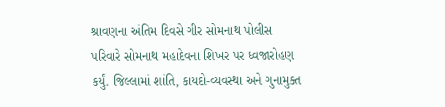શ્રાવણના અંતિમ દિવસે ગીર સોમનાથ પોલીસ પરિવારે સોમનાથ મહાદેવના શિખર પર ધ્વજારોહણ કર્યું. જિલ્લામાં શાંતિ, કાયદો-વ્યવસ્થા અને ગુનામુક્ત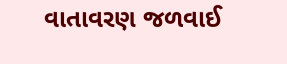વાતાવરણ જળવાઈ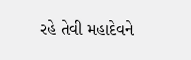રહે તેવી મહાદેવને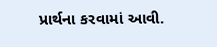પ્રાર્થના કરવામાં આવી.